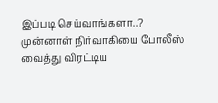இப்படி செய்வாங்களா..? முன்னாள் நிர்வாகியை போலீஸ் வைத்து விரட்டிய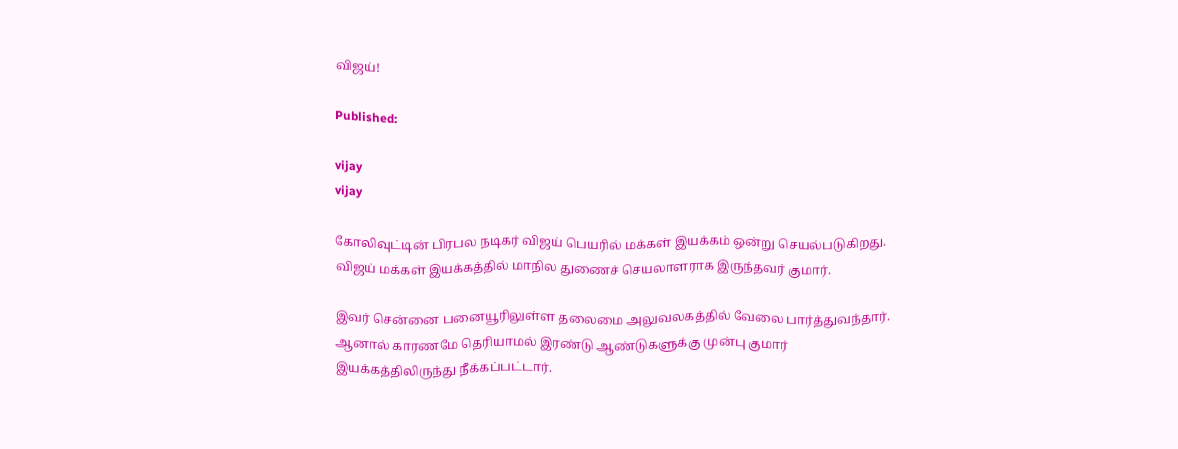விஜய்!

Published:

vijay
vijay

கோலிவுட்டின் பிரபல நடிகர் விஜய் பெயரில் மக்கள் இயக்கம் ஒன்று செயல்படுகிறது. விஜய் மக்கள் இயக்கத்தில் மாநில துணைச் செயலாளராக இருந்தவர் குமார்.

இவர் சென்னை பனையூரிலுள்ள தலைமை அலுவலகத்தில் வேலை பார்த்துவந்தார். ஆனால் காரணமே தெரியாமல் இரண்டு ஆண்டுகளுக்கு முன்பு குமார் இயக்கத்திலிருந்து நீக்கப்பட்டார்.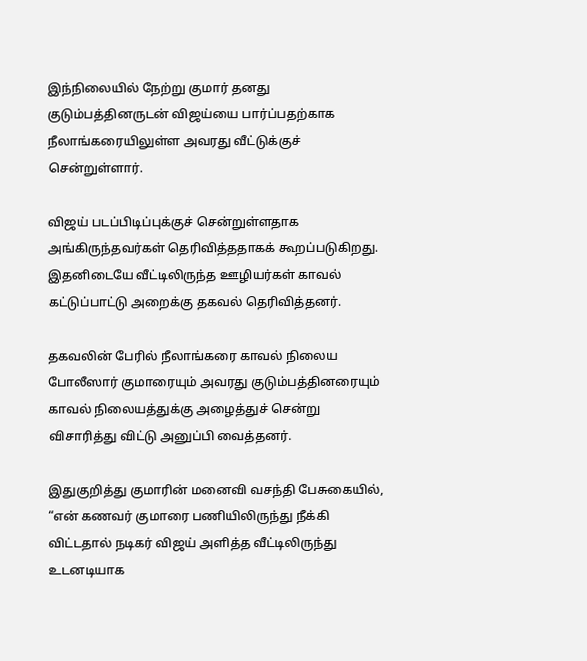இந்நிலையில் நேற்று குமார் தனது குடும்பத்தினருடன் விஜய்யை பார்ப்பதற்காக நீலாங்கரையிலுள்ள அவரது வீட்டுக்குச் சென்றுள்ளார்.

விஜய் படப்பிடிப்புக்குச் சென்றுள்ளதாக அங்கிருந்தவர்கள் தெரிவித்ததாகக் கூறப்படுகிறது. இதனிடையே வீட்டிலிருந்த ஊழியர்கள் காவல் கட்டுப்பாட்டு அறைக்கு தகவல் தெரிவித்தனர்.

தகவலின் பேரில் நீலாங்கரை காவல் நிலைய போலீஸார் குமாரையும் அவரது குடும்பத்தினரையும் காவல் நிலையத்துக்கு அழைத்துச் சென்று விசாரித்து விட்டு அனுப்பி வைத்தனர்.

இதுகுறித்து குமாரின் மனைவி வசந்தி பேசுகையில், “என் கணவர் குமாரை பணியிலிருந்து நீக்கி விட்டதால் நடிகர் விஜய் அளித்த வீட்டிலிருந்து உடனடியாக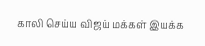காலி செய்ய விஜய் மக்கள் இயக்க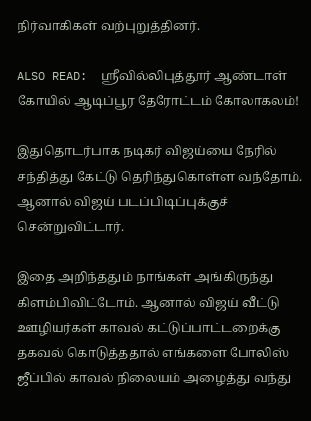நிர்வாகிகள் வற்புறுத்தினர்.

ALSO READ:  ஸ்ரீவில்லிபுத்தூர் ஆண்டாள் கோயில் ஆடிப்பூர தேரோட்டம் கோலாகலம்!

இதுதொடர்பாக நடிகர் விஜய்யை நேரில் சந்தித்து கேட்டு தெரிந்துகொள்ள வந்தோம். ஆனால் விஜய் படப்பிடிப்புக்குச் சென்றுவிட்டார்.

இதை அறிந்ததும் நாங்கள் அங்கிருந்து கிளம்பிவிட்டோம். ஆனால் விஜய் வீட்டு ஊழியர்கள் காவல் கட்டுப்பாட்டறைக்கு தகவல் கொடுத்ததால் எங்களை போலிஸ் ஜீப்பில் காவல் நிலையம் அழைத்து வந்து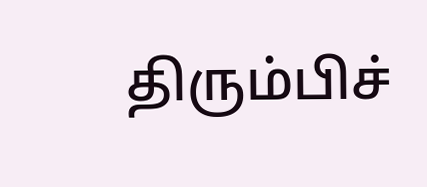திரும்பிச்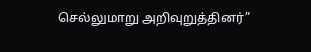செல்லுமாறு அறிவுறுத்தினர்”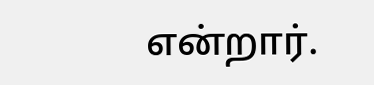என்றார்.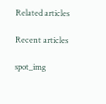Related articles

Recent articles

spot_img